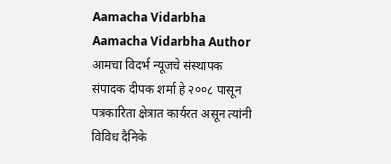Aamacha Vidarbha Aamacha Vidarbha Author आमचा विदर्भ न्यूजचे संस्थापक संपादक दीपक शर्मा हे २००८ पासून पत्रकारिता क्षेत्रात कार्यरत असून त्यांनी विविध दैनिके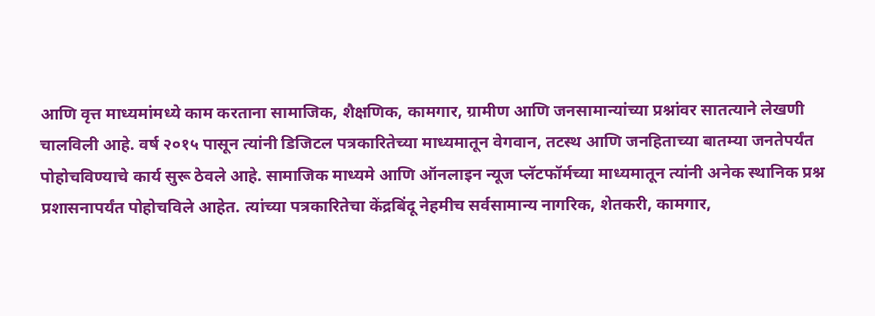आणि वृत्त माध्यमांमध्ये काम करताना सामाजिक, शैक्षणिक, कामगार, ग्रामीण आणि जनसामान्यांच्या प्रश्नांवर सातत्याने लेखणी चालविली आहे. वर्ष २०१५ पासून त्यांनी डिजिटल पत्रकारितेच्या माध्यमातून वेगवान, तटस्थ आणि जनहिताच्या बातम्या जनतेपर्यंत पोहोचविण्याचे कार्य सुरू ठेवले आहे. सामाजिक माध्यमे आणि ऑनलाइन न्यूज प्लॅटफॉर्मच्या माध्यमातून त्यांनी अनेक स्थानिक प्रश्न प्रशासनापर्यंत पोहोचविले आहेत. त्यांच्या पत्रकारितेचा केंद्रबिंदू नेहमीच सर्वसामान्य नागरिक, शेतकरी, कामगार,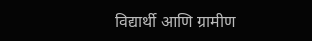विद्यार्थी आणि ग्रामीण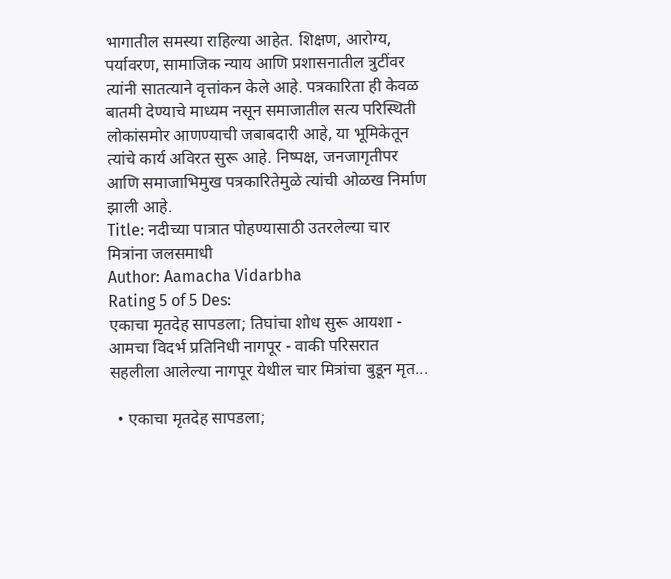भागातील समस्या राहिल्या आहेत. शिक्षण, आरोग्य, पर्यावरण, सामाजिक न्याय आणि प्रशासनातील त्रुटींवर त्यांनी सातत्याने वृत्तांकन केले आहे. पत्रकारिता ही केवळ बातमी देण्याचे माध्यम नसून समाजातील सत्य परिस्थिती लोकांसमोर आणण्याची जबाबदारी आहे, या भूमिकेतून त्यांचे कार्य अविरत सुरू आहे. निष्पक्ष, जनजागृतीपर आणि समाजाभिमुख पत्रकारितेमुळे त्यांची ओळख निर्माण झाली आहे.
Title: नदीच्या पात्रात पोहण्यासाठी उतरलेल्या चार मित्रांना जलसमाधी
Author: Aamacha Vidarbha
Rating 5 of 5 Des:
एकाचा मृतदेह सापडला; तिघांचा शोध सुरू आयशा - आमचा विदर्भ प्रतिनिधी नागपूर - वाकी परिसरात सहलीला आलेल्या नागपूर येथील चार मित्रांचा बुडून मृत...

  • एकाचा मृतदेह सापडला;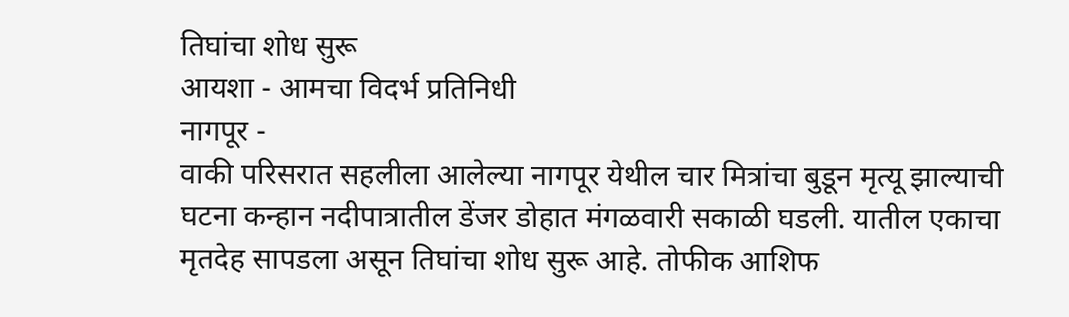तिघांचा शोध सुरू
आयशा - आमचा विदर्भ प्रतिनिधी
नागपूर -
वाकी परिसरात सहलीला आलेल्या नागपूर येथील चार मित्रांचा बुडून मृत्यू झाल्याची घटना कन्हान नदीपात्रातील डेंजर डोहात मंगळवारी सकाळी घडली. यातील एकाचा मृतदेह सापडला असून तिघांचा शोध सुरू आहे. तोफीक आशिफ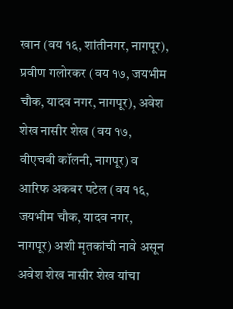खान (वय १६, शांतीनगर, नागपूर), प्रवीण गलोरकर (वय १७, जयभीम चौक, यादव नगर, नागपूर), अवेश शेख नासीर शेख (वय १७, वीएचबी कॉलनी, नागपूर) व आरिफ अकबर पटेल (वय १६, जयभीम चौक, यादव नगर, नागपूर) अशी मृतकांची नावे असून अवेश शेख नासीर शेख यांचा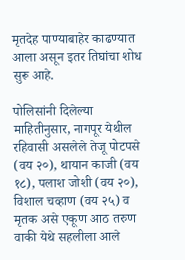मृतदेह पाण्याबाहेर काढण्यात आला असून इतर तिघांचा शोध सुरू आहे.

पोलिसांनी दिलेल्या माहितीनुसार, नागपूर येथील रहिवासी असलेले तेजू पोटपसे (वय २०), थायान काजी (वय १८), पलाश जोशी (वय २०), विशाल चव्हाण (वय २५) व मृतक असे एकूण आठ तरुण वाकी येथे सहलीला आले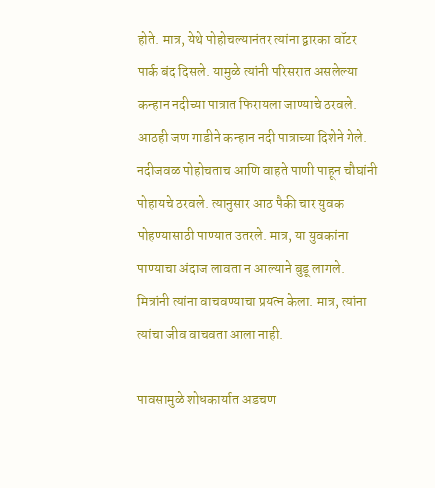होते. मात्र, येथे पोहोचल्यानंतर त्यांना द्वारका वॉटर पार्क बंद दिसले. यामुळे त्यांनी परिसरात असलेल्या कन्हान नदीच्या पात्रात फिरायला जाण्याचे ठरवले. आठही जण गाडीने कन्हान नदी पात्राच्या दिशेने गेले. नदीजवळ पोहोचताच आणि वाहते पाणी पाहून चौघांनी पोहायचे ठरवले. त्यानुसार आठ पैकी चार युवक पोहण्यासाठी पाण्यात उतरले. मात्र, या युवकांना पाण्याचा अंदाज लावता न आल्याने बुडू लागले. मित्रांनी त्यांना वाचवण्याचा प्रयत्न केला. मात्र, त्यांना त्यांचा जीव वाचवता आला नाही.

पावसामुळे शोधकार्यात अडचण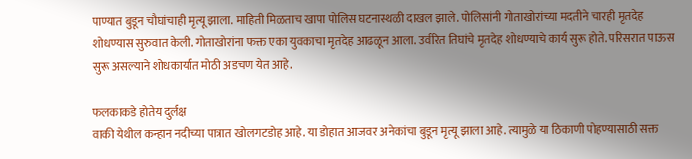पाण्यात बुडून चौघांचाही मृत्यू झाला. माहिती मिळताच खापा पोलिस घटनास्थळी दाखल झाले. पोलिसांनी गोताखोरांच्या मदतीने चारही मृतदेह शोधण्यास सुरुवात केली. गोताखोरांना फक्त एका युवकाचा मृतदेह आढळून आला. उर्वरित तिघांचे मृतदेह शोधण्याचे कार्य सुरू होते. परिसरात पाऊस सुरू असल्याने शोधकार्यात मोठी अडचण येत आहे.

फलकाकडे होतेय दुर्लक्ष
वाकी येथील कन्हान नदीच्या पात्रात खोलगटडोह आहे. या डोहात आजवर अनेकांचा बुडून मृत्यू झाला आहे. त्यामुळे या ठिकाणी पोहण्यासाठी सक्त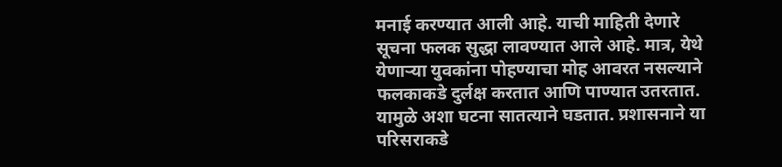मनाई करण्यात आली आहे. याची माहिती देणारे सूचना फलक सुद्धा लावण्यात आले आहे. मात्र, येथे येणाऱ्या युवकांना पोहण्याचा मोह आवरत नसल्याने फलकाकडे दुर्लक्ष करतात आणि पाण्यात उतरतात. यामुळे अशा घटना सातत्याने घडतात. प्रशासनाने या परिसराकडे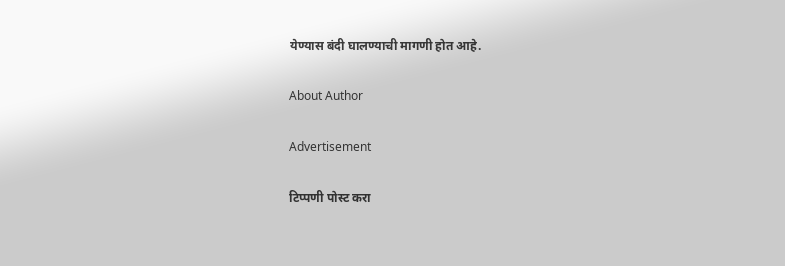येण्यास बंदी घालण्याची मागणी होत आहे.

About Author

Advertisement

टिप्पणी पोस्ट करा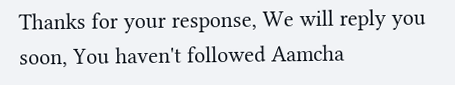Thanks for your response, We will reply you soon, You haven't followed Aamcha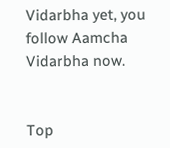Vidarbha yet, you follow Aamcha Vidarbha now.


Top